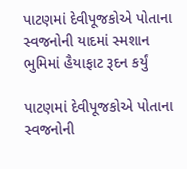પાટણમાં દેવીપૂજકોએ પોતાના સ્વજનોની યાદમાં સ્મશાન ભુમિમાં હૈયાફાટ રૂદન કર્યું

પાટણમાં દેવીપૂજકોએ પોતાના સ્વજનોની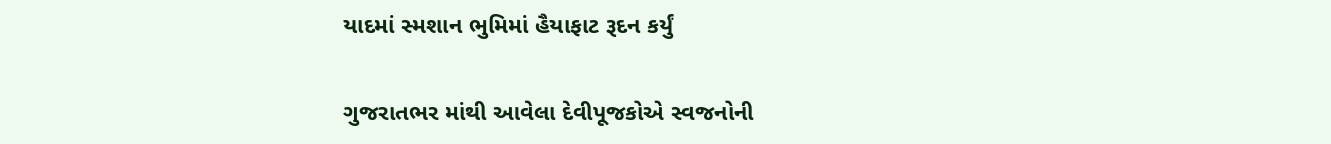યાદમાં સ્મશાન ભુમિમાં હૈયાફાટ રૂદન કર્યું

ગુજરાતભર માંથી આવેલા દેવીપૂજકોએ સ્વજનોની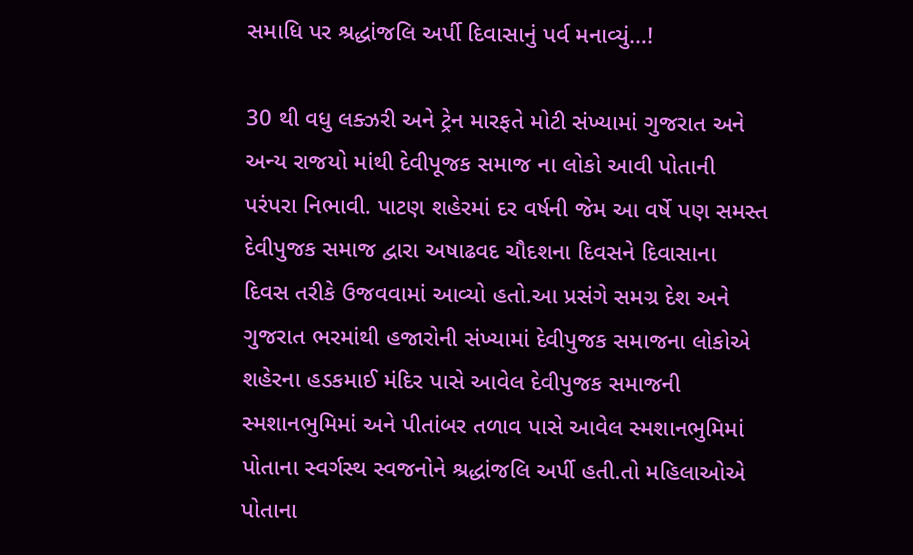સમાધિ પર શ્રદ્ધાંજલિ અર્પી દિવાસાનું પર્વ મનાવ્યું…!

30 થી વધુ લક્ઝરી અને ટ્રેન મારફતે મોટી સંખ્યામાં ગુજરાત અને અન્ય રાજયો માંથી દેવીપૂજક સમાજ ના લોકો આવી પોતાની પરંપરા નિભાવી. પાટણ શહેરમાં દર વર્ષની જેમ આ વર્ષે પણ સમસ્ત દેવીપુજક સમાજ દ્વારા અષાઢવદ ચૌદશના દિવસને દિવાસાના દિવસ તરીકે ઉજવવામાં આવ્યો હતો.આ પ્રસંગે સમગ્ર દેશ અને ગુજરાત ભરમાંથી હજારોની સંખ્યામાં દેવીપુજક સમાજના લોકોએ શહેરના હડકમાઈ મંદિર પાસે આવેલ દેવીપુજક સમાજની સ્મશાનભુમિમાં અને પીતાંબર તળાવ પાસે આવેલ સ્મશાનભુમિમાં પોતાના સ્વર્ગસ્થ સ્વજનોને શ્રદ્ધાંજલિ અર્પી હતી.તો મહિલાઓએ પોતાના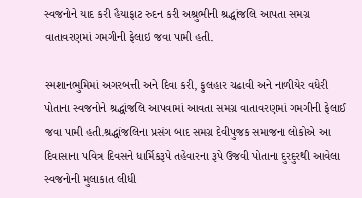સ્વજનોને યાદ કરી હૈયાફાટ રુદન કરી અશ્રુભીની શ્રદ્ધાંજલિ આપતા સમગ્ર વાતાવરણમાં ગમગીની ફેલાઇ જવા પામી હતી.

સ્મશાનભુમિમાં અગરબત્તી અને દિવા કરી, ફુલહાર ચઢાવી અને નાળીયેર વધેરી પોતાના સ્વજનોને શ્રદ્ધાંજલિ આપવામાં આવતા સમગ્ર વાતાવરણમાં ગમગીની ફેલાઈ જવા પામી હતી.શ્રદ્ધાંજલિના પ્રસંગ બાદ સમગ્ર દેવીપુજક સમાજના લોકોએ આ દિવાસાના પવિત્ર દિવસને ધાર્મિકરૂપે તહેવારના રૂપે ઉજવી પોતાના દુરદુરથી આવેલા સ્વજનોની મુલાકાત લીધી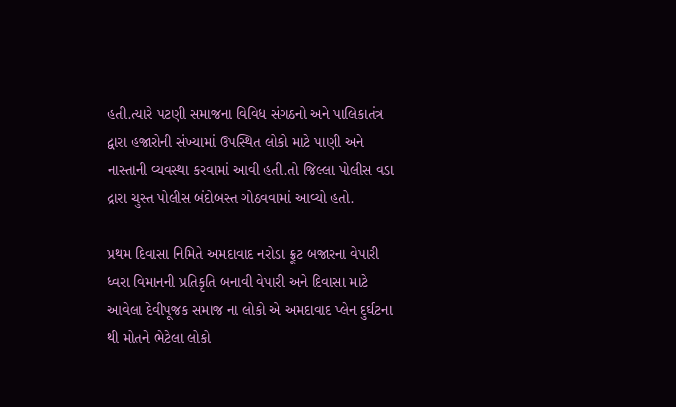હતી.ત્યારે પટણી સમાજના વિવિધ સંગઠનો અને પાલિકાતંત્ર દ્વારા હજારોની સંખ્યામાં ઉપસ્થિત લોકો માટે પાણી અને નાસ્તાની વ્યવસ્થા કરવામાં આવી હતી.તો જિલ્લા પોલીસ વડા દ્રારા ચુસ્ત પોલીસ બંદોબસ્ત ગોઠવવામાં આવ્યો હતો.

પ્રથમ દિવાસા નિમિતે અમદાવાદ નરોડા ફ્રૂટ બજારના વેપારી ધ્વરા વિમાનની પ્રતિકૃતિ બનાવી વેપારી અને દિવાસા માટે આવેલા દેવીપૂજક સમાજ ના લોકો એ અમદાવાદ પ્લેન દુર્ઘટના થી મોતને ભેટેલા લોકો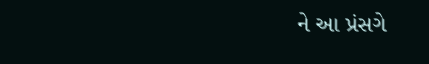ને આ પ્રંસગે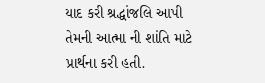યાદ કરી શ્રદ્ધાંજલિ આપી તેમની આત્મા ની શાંતિ માટે પ્રાર્થના કરી હતી.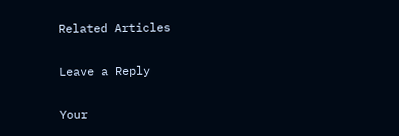Related Articles

Leave a Reply

Your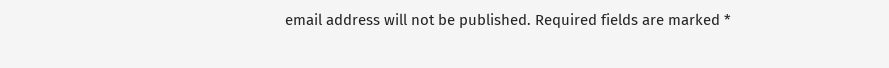email address will not be published. Required fields are marked *